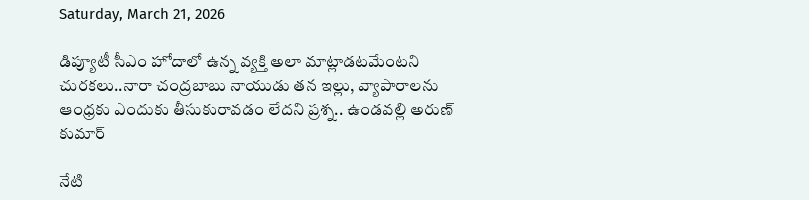Saturday, March 21, 2026

డిప్యూటీ సీఎం హోదాలో ఉన్న వ్యక్తి అలా మాట్లాడటమేంటని చురకలు..నారా చంద్రబాబు నాయుడు తన ఇల్లు, వ్యాపారాలను ఆంధ్రకు ఎందుకు తీసుకురావడం లేదని ప్రశ్న.. ఉండవల్లి అరుణ్ కుమార్

నేటి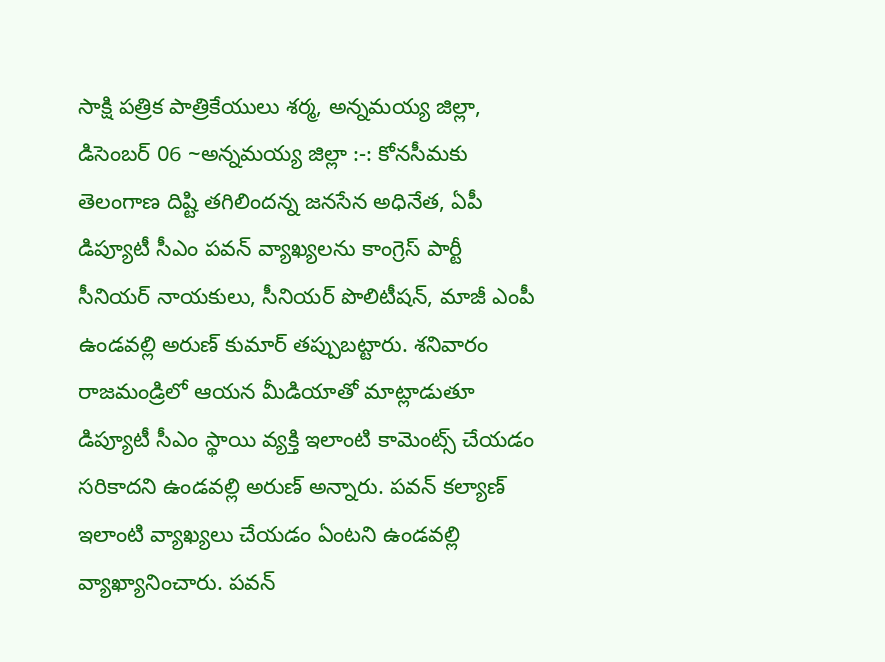సాక్షి పత్రిక పాత్రికేయులు శర్మ, అన్నమయ్య జిల్లా, డిసెంబర్ 06 ~అన్నమయ్య జిల్లా :-: కోనసీమకు తెలంగాణ దిష్టి తగిలిందన్న జనసేన అధినేత, ఏపీ డిప్యూటీ సీఎం పవన్‌ వ్యాఖ్యలను కాంగ్రెస్ పార్టీ సీనియర్ నాయకులు, సీనియర్ పొలిటీషన్, మాజీ ఎంపీ ఉండవల్లి అరుణ్ కుమార్ తప్పుబట్టారు. శనివారం రాజమండ్రిలో ఆయన మీడియాతో మాట్లాడుతూ డిప్యూటీ సీఎం స్థాయి వ్యక్తి ఇలాంటి కామెంట్స్‌ చేయడం సరికాదని ఉండవల్లి అరుణ్ అన్నారు. పవన్‌ కల్యాణ్‌ ఇలాంటి వ్యాఖ్యలు చేయడం ఏంటని ఉండవల్లి వ్యాఖ్యానించారు. పవన్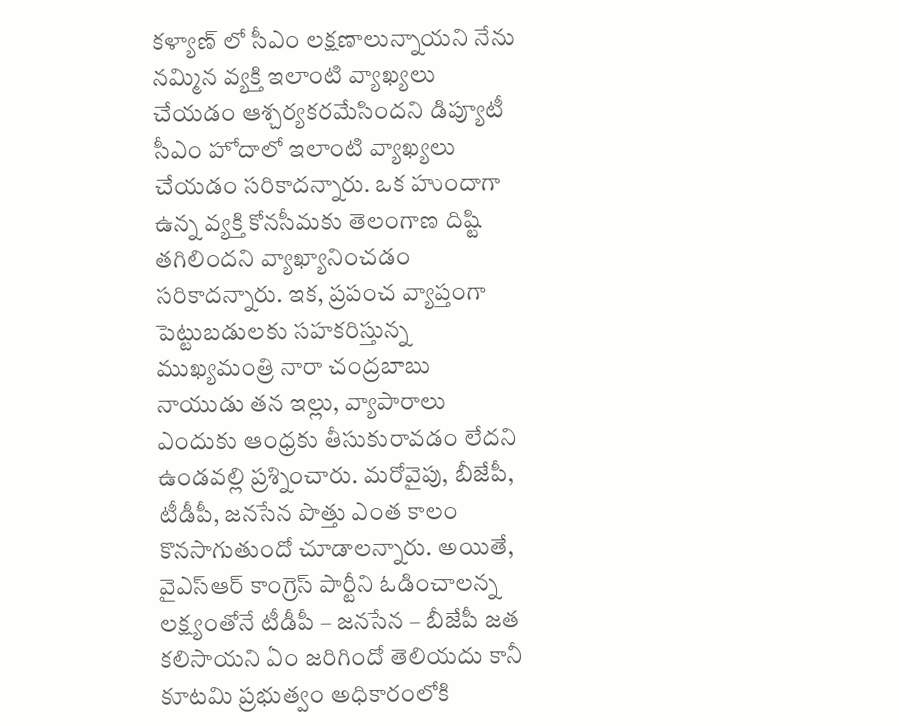కళ్యాణ్ లో సీఎం లక్షణాలున్నాయని నేను నమ్మిన వ్యక్తి ఇలాంటి వ్యాఖ్యలు చేయడం ఆశ్చర్యకరమేసిందని డిప్యూటీ సీఎం హోదాలో ఇలాంటి వ్యాఖ్యలు చేయడం సరికాదన్నారు. ఒక హుందాగా ఉన్న వ్యక్తి కోనసీమకు తెలంగాణ దిష్టి తగిలిందని వ్యాఖ్యానించడం సరికాదన్నారు. ఇక, ప్రపంచ వ్యాప్తంగా పెట్టుబడులకు సహకరిస్తున్న ముఖ్యమంత్రి నారా చంద్రబాబు నాయుడు తన ఇల్లు, వ్యాపారాలు ఎందుకు ఆంధ్రకు తీసుకురావడం లేదని ఉండవల్లి ప్రశ్నించారు. మరోవైపు, బీజేపీ, టీడీపీ, జనసేన పొత్తు ఎంత కాలం కొనసాగుతుందో చూడాలన్నారు. అయితే, వైఎస్‌ఆర్‌ కాంగ్రెస్‌ పార్టీని ఓడించాలన్న లక్ష్యంతోనే టీడీపీ – జనసేన – బీజేపీ జత కలిసాయని ఏం జరిగిందో తెలియదు కానీ కూటమి ప్రభుత్వం అధికారంలోకి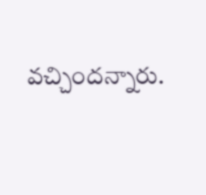వచ్చిందన్నారు.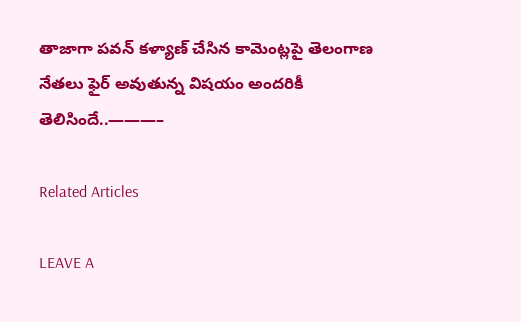తాజాగా పవన్ కళ్యాణ్ చేసిన కామెంట్లపై తెలంగాణ నేతలు ఫైర్ అవుతున్న విషయం అందరికీ తెలిసిందే..———–

Related Articles

LEAVE A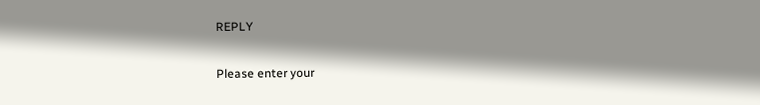REPLY

Please enter your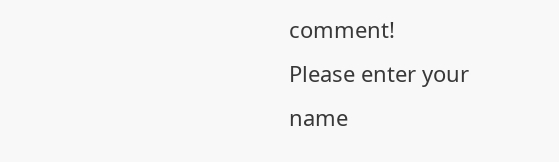comment!
Please enter your name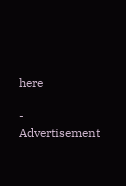here

- Advertisement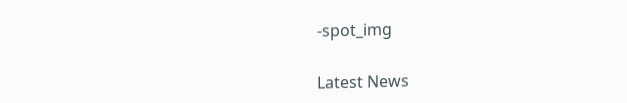-spot_img

Latest News